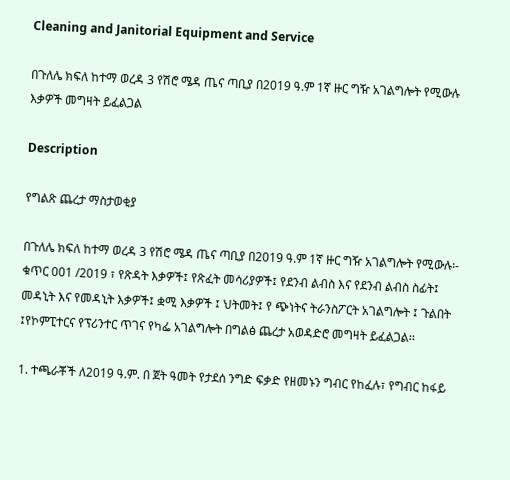Cleaning and Janitorial Equipment and Service

በጉለሌ ክፍለ ከተማ ወረዳ 3 የሽሮ ሜዳ ጤና ጣቢያ በ2019 ዓ.ም 1ኛ ዙር ግዥ አገልግሎት የሚውሉ እቃዎች መግዛት ይፈልጋል

Description

የግልጽ ጨረታ ማስታወቂያ

በጉለሌ ክፍለ ከተማ ወረዳ 3 የሽሮ ሜዳ ጤና ጣቢያ በ2019 ዓ.ም 1ኛ ዙር ግዥ አገልግሎት የሚውሉ፡- ቁጥር 001 /2019 ፣ የጽዳት እቃዎች፤ የጽፈት መሳሪያዎች፤ የደንብ ልብስ እና የደንብ ልብስ ስፊት፤ መዳኒት እና የመዳኒት እቃዎች፤ ቋሚ እቃዎች ፤ ህትመት፤ የ ጭነትና ትራንስፖርት አገልግሎት ፤ ጉልበት ፤የኮምፒተርና የፕሪንተር ጥገና የካፌ አገልግሎት በግልፅ ጨረታ አወዳድሮ መግዛት ይፈልጋል፡፡

1. ተጫራቾች ለ2019 ዓ.ም. በ ጀት ዓመት የታደሰ ንግድ ፍቃድ የዘመኑን ግብር የከፈሉ፣ የግብር ከፋይ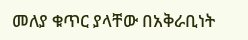መለያ ቁጥር ያላቸው በአቅራቢነት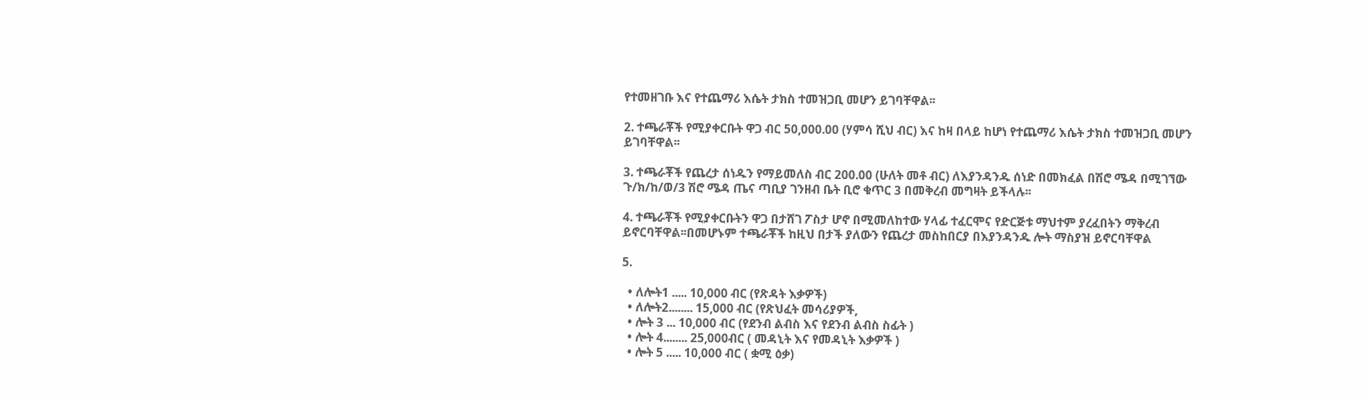የተመዘገቡ እና የተጨማሪ እሴት ታክስ ተመዝጋቢ መሆን ይገባቸዋል፡፡

2. ተጫራቾች የሚያቀርቡት ዋጋ ብር 50,000.00 (ሃምሳ ሺህ ብር) እና ከዛ በላይ ከሆነ የተጨማሪ እሴት ታክስ ተመዝጋቢ መሆን ይገባቸዋል፡፡

3. ተጫራቾች የጨረታ ሰነዱን የማይመለስ ብር 200.00 (ሁለት መቶ ብር) ለእያንዳንዱ ሰነድ በመክፈል በሽሮ ሜዳ በሚገኘው ጉ/ክ/ከ/ወ/3 ሽሮ ሜዳ ጤና ጣቢያ ገንዘብ ቤት ቢሮ ቁጥር 3 በመቅረብ መግዛት ይችላሉ፡፡

4. ተጫራቾች የሚያቀርቡትን ዋጋ በታሸገ ፖስታ ሆኖ በሚመለከተው ሃላፊ ተፈርሞና የድርጅቱ ማህተም ያረፈበትን ማቅረብ ይኖርባቸዋል፡፡በመሆኑም ተጫራቾች ከዚህ በታች ያለውን የጨረታ መስከበርያ በእያንዳንዱ ሎት ማስያዝ ይኖርባቸዋል

5.

  • ለሎት1 ..... 10,000 ብር (የጽዳት እቃዎች)
  • ለሎት2........ 15,000 ብር (የጽህፈት መሳሪያዎች,
  • ሎት 3 ... 10,000 ብር (የደንብ ልብስ እና የደንብ ልብስ ስፊት )
  • ሎት 4........ 25,000ብር ( መዳኒት እና የመዳኒት እቃዎች )
  • ሎት 5 ..... 10,000 ብር ( ቋሚ ዕቃ)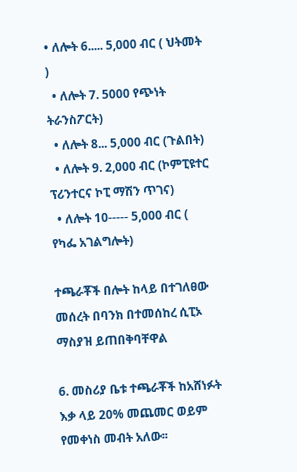• ለሎት 6..... 5,000 ብር ( ህትመት )
  • ለሎት 7. 5000 የጭነት ትራንስፖርት)
  • ለሎት 8... 5,000 ብር (ጉልበት)
  • ለሎት 9. 2,000 ብር (ኮምፒዩተር ፕሪንተርና ኮፒ ማሽን ጥገና)
  • ለሎት 10----- 5,000 ብር ( የካፌ አገልግሎት)

ተጫራቾች በሎት ከላይ በተገለፀው መሰረት በባንክ በተመሰከረ ሲፒኦ ማስያዝ ይጠበቅባቸዋል

6. መስሪያ ቤቱ ተጫራቾች ከአሸነፉት እቃ ላይ 20% መጨመር ወይም የመቀነስ መብት አለው፡፡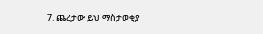7. ጨረታው ይህ ማስታወቂያ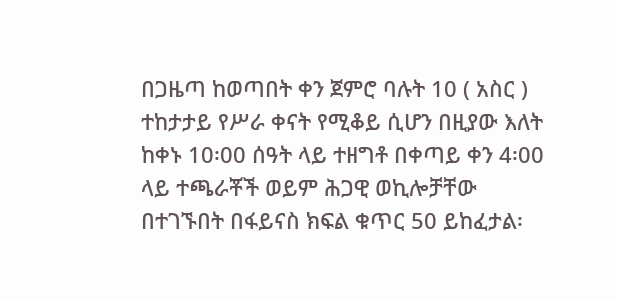በጋዜጣ ከወጣበት ቀን ጀምሮ ባሉት 10 ( አስር ) ተከታታይ የሥራ ቀናት የሚቆይ ሲሆን በዚያው እለት ከቀኑ 10፡00 ሰዓት ላይ ተዘግቶ በቀጣይ ቀን 4፡00 ላይ ተጫራቾች ወይም ሕጋዊ ወኪሎቻቸው በተገኙበት በፋይናስ ክፍል ቁጥር 50 ይከፈታል፡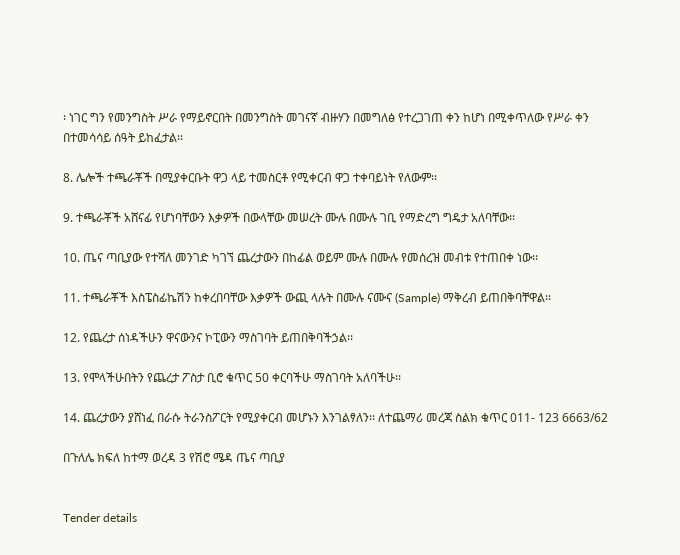፡ ነገር ግን የመንግስት ሥራ የማይኖርበት በመንግስት መገናኛ ብዙሃን በመግለፅ የተረጋገጠ ቀን ከሆነ በሚቀጥለው የሥራ ቀን በተመሳሳይ ሰዓት ይከፈታል፡፡

8. ሌሎች ተጫራቾች በሚያቀርቡት ዋጋ ላይ ተመስርቶ የሚቀርብ ዋጋ ተቀባይነት የለውም፡፡

9. ተጫራቾች አሸናፊ የሆነባቸውን እቃዎች በውላቸው መሠረት ሙሉ በሙሉ ገቢ የማድረግ ግዴታ አለባቸው፡፡

10. ጤና ጣቢያው የተሻለ መንገድ ካገኘ ጨረታውን በከፊል ወይም ሙሉ በሙሉ የመሰረዝ መብቱ የተጠበቀ ነው፡፡

11. ተጫራቾች እስፔስፊኬሽን ከቀረበባቸው እቃዎች ውጪ ላሉት በሙሉ ናሙና (Sample) ማቅረብ ይጠበቅባቸዋል፡፡

12. የጨረታ ሰነዳችሁን ዋናውንና ኮፒውን ማስገባት ይጠበቅባችኃል፡፡

13. የሞላችሁበትን የጨረታ ፖስታ ቢሮ ቁጥር 50 ቀርባችሁ ማስገባት አለባችሁ፡፡

14. ጨረታውን ያሸነፈ በራሱ ትራንስፖርት የሚያቀርብ መሆኑን እንገልፃለን፡፡ ለተጨማሪ መረጃ ስልክ ቁጥር 011- 123 6663/62

በጉለሌ ክፍለ ከተማ ወረዳ 3 የሽሮ ሜዳ ጤና ጣቢያ


Tender details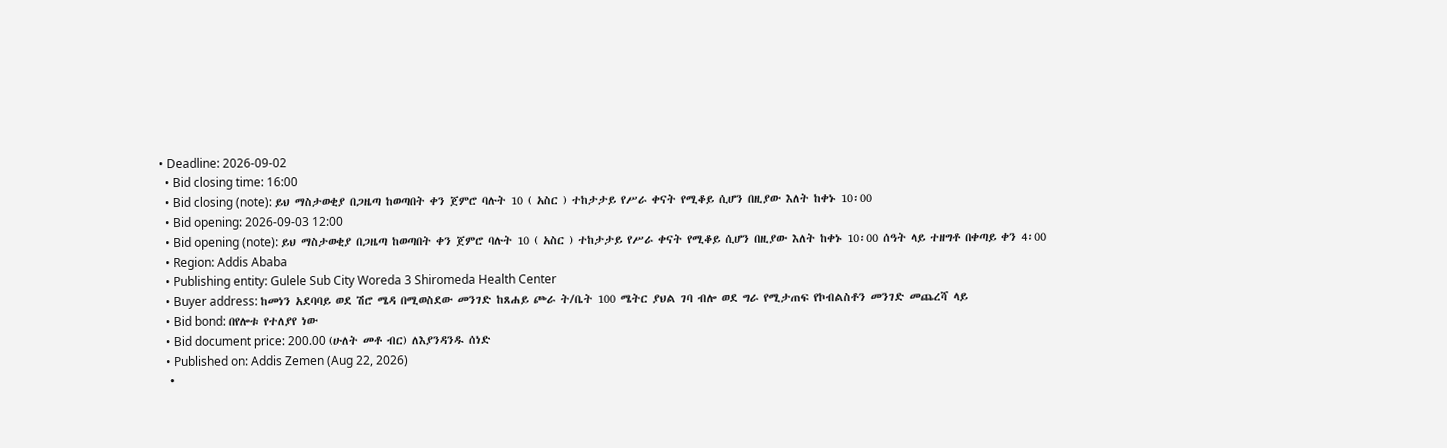• Deadline: 2026-09-02
  • Bid closing time: 16:00
  • Bid closing (note): ይህ ማስታወቂያ በጋዜጣ ከወጣበት ቀን ጀምሮ ባሉት 10 ( አስር ) ተከታታይ የሥራ ቀናት የሚቆይ ሲሆን በዚያው እለት ከቀኑ 10፡00
  • Bid opening: 2026-09-03 12:00
  • Bid opening (note): ይህ ማስታወቂያ በጋዜጣ ከወጣበት ቀን ጀምሮ ባሉት 10 ( አስር ) ተከታታይ የሥራ ቀናት የሚቆይ ሲሆን በዚያው እለት ከቀኑ 10፡00 ሰዓት ላይ ተዘግቶ በቀጣይ ቀን 4፡00
  • Region: Addis Ababa
  • Publishing entity: Gulele Sub City Woreda 3 Shiromeda Health Center
  • Buyer address: ከመነን አደባባይ ወደ ሽሮ ሜዳ በሚወስደው መንገድ ከጸሐይ ጮራ ት/ቤት 100 ሜትር ያህል ገባ ብሎ ወደ ግራ የሚታጠፍ የኮብልስቶን መንገድ መጨረሻ ላይ
  • Bid bond: በየሎቱ የተለያየ ነው
  • Bid document price: 200.00 (ሁለት መቶ ብር) ለእያንዳንዱ ሰነድ
  • Published on: Addis Zemen (Aug 22, 2026)
  •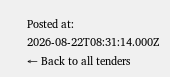Posted at: 2026-08-22T08:31:14.000Z
← Back to all tenders